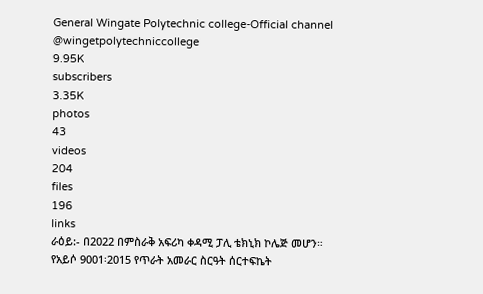General Wingate Polytechnic college-Official channel
@wingetpolytechniccollege
9.95K
subscribers
3.35K
photos
43
videos
204
files
196
links
ራዕይ:- በ2022 በምስራቅ አፍሪካ ቀዳሚ ፓሊ ቴክኒክ ኮሌጅ መሆን።
የአይሶ 9001፡2015 የጥራት አመራር ስርዓት ሰርተፍኬት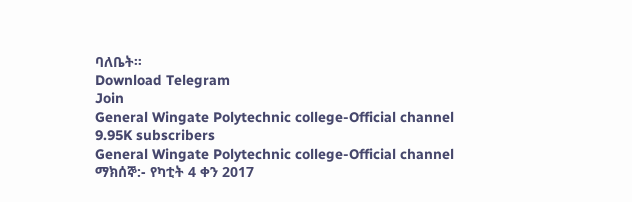ባለቤት።
Download Telegram
Join
General Wingate Polytechnic college-Official channel
9.95K subscribers
General Wingate Polytechnic college-Official channel
ማክሰኞ:- የካቲት 4 ቀን 2017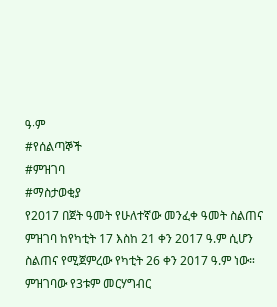ዓ∙ም
#የሰልጣኞች
#ምዝገባ
#ማስታወቂያ
የ2017 በጀት ዓመት የሁለተኛው መንፈቀ ዓመት ስልጠና ምዝገባ ከየካቲት 17 እስከ 21 ቀን 2017 ዓ.ም ሲሆን ስልጠና የሚጀምረው የካቲት 26 ቀን 2017 ዓ.ም ነው።
ምዝገባው የ3ቱም መርሃግብር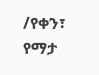/የቀን፣ የማታ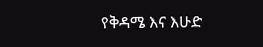የቅዳሜ እና እሁድ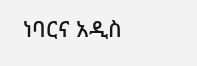ነባርና አዲስ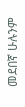መደበኛ ሁሉንም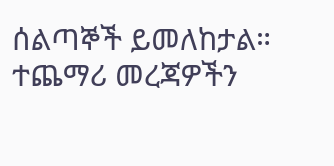ሰልጣኞች ይመለከታል።
ተጨማሪ መረጃዎችን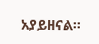አያይዘናል።